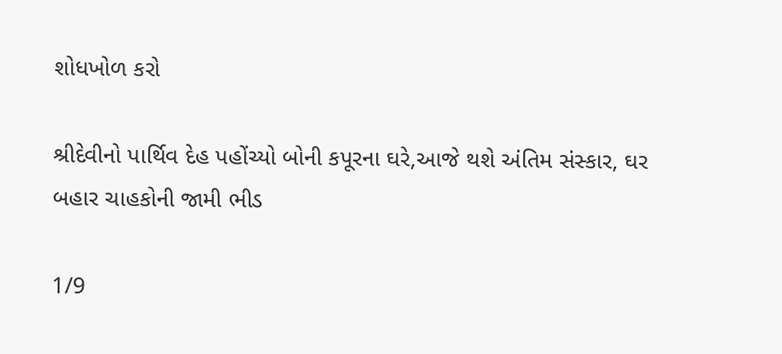શોધખોળ કરો

શ્રીદેવીનો પાર્થિવ દેહ પહોંચ્યો બોની કપૂરના ઘરે,આજે થશે અંતિમ સંસ્કાર, ઘર બહાર ચાહકોની જામી ભીડ

1/9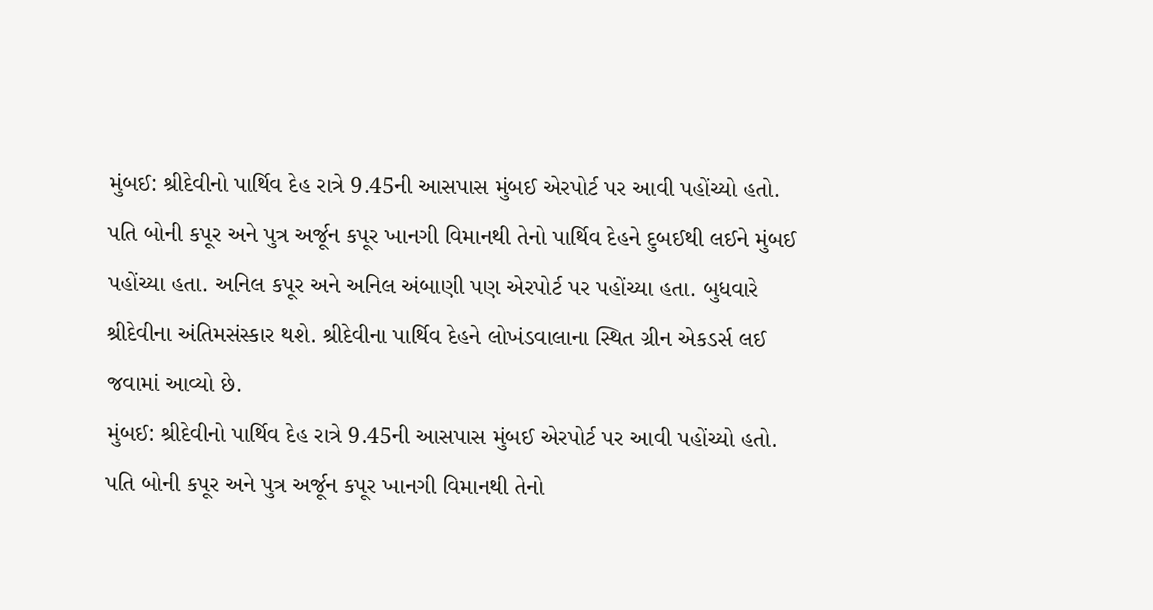મુંબઈ: શ્રીદેવીનો પાર્થિવ દેહ રાત્રે 9.45ની આસપાસ મુંબઈ એરપોર્ટ પર આવી પહોંચ્યો હતો. પતિ બોની કપૂર અને પુત્ર અર્જૂન કપૂર ખાનગી વિમાનથી તેનો પાર્થિવ દેહને દુબઈથી લઈને મુંબઈ પહોંચ્યા હતા. અનિલ કપૂર અને અનિલ અંબાણી પણ એરપોર્ટ પર પહોંચ્યા હતા. બુધવારે શ્રીદેવીના અંતિમસંસ્કાર થશે. શ્રીદેવીના પાર્થિવ દેહને લોખંડવાલાના સ્થિત ગ્રીન એકડર્સ લઈ જવામાં આવ્યો છે.
મુંબઈ: શ્રીદેવીનો પાર્થિવ દેહ રાત્રે 9.45ની આસપાસ મુંબઈ એરપોર્ટ પર આવી પહોંચ્યો હતો. પતિ બોની કપૂર અને પુત્ર અર્જૂન કપૂર ખાનગી વિમાનથી તેનો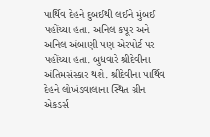પાર્થિવ દેહને દુબઈથી લઈને મુંબઈ પહોંચ્યા હતા. અનિલ કપૂર અને અનિલ અંબાણી પણ એરપોર્ટ પર પહોંચ્યા હતા. બુધવારે શ્રીદેવીના અંતિમસંસ્કાર થશે. શ્રીદેવીના પાર્થિવ દેહને લોખંડવાલાના સ્થિત ગ્રીન એકડર્સ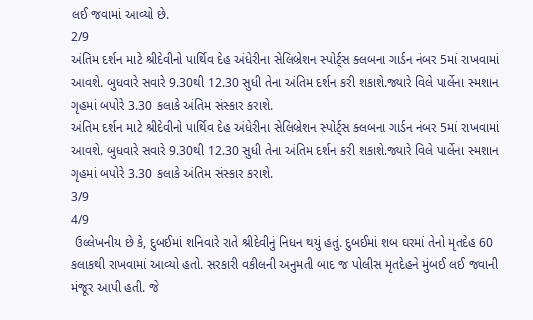લઈ જવામાં આવ્યો છે.
2/9
અંતિમ દર્શન માટે શ્રીદેવીનો પાર્થિવ દેહ અંધેરીના સેલિબ્રેશન સ્પોર્ટ્સ ક્લબના ગાર્ડન નંબર 5માં રાખવામાં આવશે. બુધવારે સવારે 9.30થી 12.30 સુધી તેના અંતિમ દર્શન કરી શકાશે.જ્યારે વિલે પાર્લેના સ્મશાન ગૃહમાં બપોરે 3.30 કલાકે અંતિમ સંસ્કાર કરાશે.
અંતિમ દર્શન માટે શ્રીદેવીનો પાર્થિવ દેહ અંધેરીના સેલિબ્રેશન સ્પોર્ટ્સ ક્લબના ગાર્ડન નંબર 5માં રાખવામાં આવશે. બુધવારે સવારે 9.30થી 12.30 સુધી તેના અંતિમ દર્શન કરી શકાશે.જ્યારે વિલે પાર્લેના સ્મશાન ગૃહમાં બપોરે 3.30 કલાકે અંતિમ સંસ્કાર કરાશે.
3/9
4/9
 ઉલ્લેખનીય છે કે, દુબઈમાં શનિવારે રાતે શ્રીદેવીનું નિધન થયું હતું. દુબઈમાં શબ ઘરમાં તેનો મૃતદેહ 60 કલાકથી રાખવામાં આવ્યો હતો. સરકારી વકીલની અનુમતી બાદ જ પોલીસ મૃતદેહને મુંબઈ લઈ જવાની મંજૂર આપી હતી. જે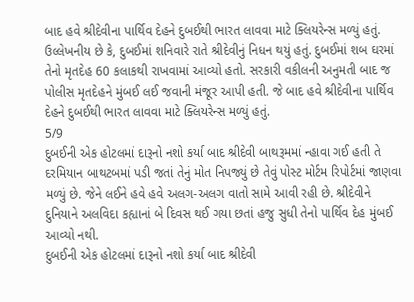બાદ હવે શ્રીદેવીના પાર્થિવ દેહને દુબઈથી ભારત લાવવા માટે ક્લિયરેન્સ મળ્યું હતું.
ઉલ્લેખનીય છે કે, દુબઈમાં શનિવારે રાતે શ્રીદેવીનું નિધન થયું હતું. દુબઈમાં શબ ઘરમાં તેનો મૃતદેહ 60 કલાકથી રાખવામાં આવ્યો હતો. સરકારી વકીલની અનુમતી બાદ જ પોલીસ મૃતદેહને મુંબઈ લઈ જવાની મંજૂર આપી હતી. જે બાદ હવે શ્રીદેવીના પાર્થિવ દેહને દુબઈથી ભારત લાવવા માટે ક્લિયરેન્સ મળ્યું હતું.
5/9
દુબઈની એક હોટલમાં દારૂનો નશો કર્યા બાદ શ્રીદેવી બાથરૂમમાં ન્હાવા ગઈ હતી તે દરમિયાન બાથટબમાં પડી જતાં તેનું મોત નિપજ્યું છે તેવું પોસ્ટ મોર્ટમ રિપોર્ટમાં જાણવા મળ્યું છે. જેને લઈને હવે હવે અલગ-અલગ વાતો સામે આવી રહી છે. શ્રીદેવીને દુનિયાને અલવિદા કહ્યાનાં બે દિવસ થઈ ગયા છતાં હજુ સુધી તેનો પાર્થિવ દેહ મુંબઈ આવ્યો નથી.
દુબઈની એક હોટલમાં દારૂનો નશો કર્યા બાદ શ્રીદેવી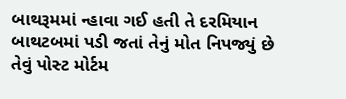બાથરૂમમાં ન્હાવા ગઈ હતી તે દરમિયાન બાથટબમાં પડી જતાં તેનું મોત નિપજ્યું છે તેવું પોસ્ટ મોર્ટમ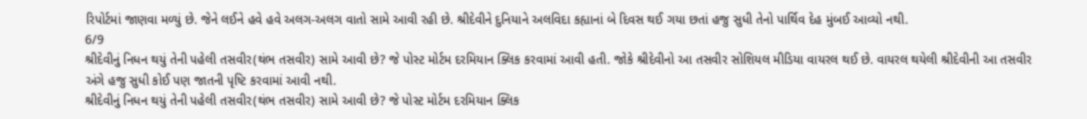રિપોર્ટમાં જાણવા મળ્યું છે. જેને લઈને હવે હવે અલગ-અલગ વાતો સામે આવી રહી છે. શ્રીદેવીને દુનિયાને અલવિદા કહ્યાનાં બે દિવસ થઈ ગયા છતાં હજુ સુધી તેનો પાર્થિવ દેહ મુંબઈ આવ્યો નથી.
6/9
શ્રીદેવીનું નિધન થયું તેની પહેલી તસવીર(થંભ તસવીર) સામે આવી છે? જે પોસ્ટ મોર્ટમ દરમિયાન ક્લિક કરવામાં આવી હતી. જોકે શ્રીદેવીનો આ તસવીર સોશિયલ મીડિયા વાયરલ થઈ છે. વાયરલ થયેલી શ્રીદેવીની આ તસવીર અંગે હજુ સુધી કોઈ પણ જાતની પૃષ્ટિ કરવામાં આવી નથી.
શ્રીદેવીનું નિધન થયું તેની પહેલી તસવીર(થંભ તસવીર) સામે આવી છે? જે પોસ્ટ મોર્ટમ દરમિયાન ક્લિક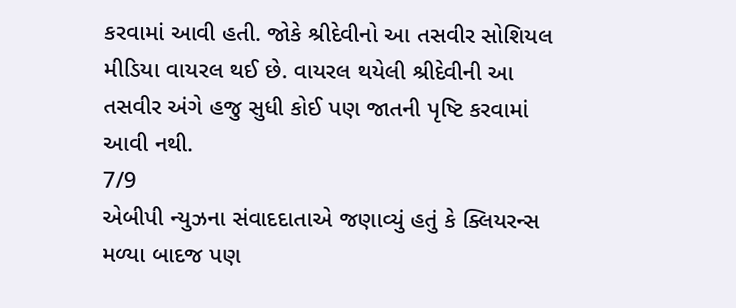કરવામાં આવી હતી. જોકે શ્રીદેવીનો આ તસવીર સોશિયલ મીડિયા વાયરલ થઈ છે. વાયરલ થયેલી શ્રીદેવીની આ તસવીર અંગે હજુ સુધી કોઈ પણ જાતની પૃષ્ટિ કરવામાં આવી નથી.
7/9
એબીપી ન્યુઝના સંવાદદાતાએ જણાવ્યું હતું કે ક્લિયરન્સ મળ્યા બાદજ પણ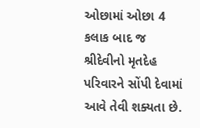ઓછામાં ઓછા 4 કલાક બાદ જ શ્રીદેવીનો મૃતદેહ પરિવારને સોંપી દેવામાં આવે તેવી શક્યતા છે.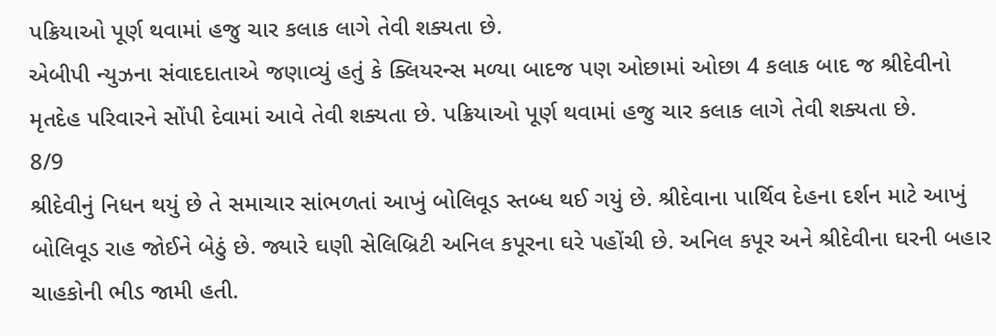પક્રિયાઓ પૂર્ણ થવામાં હજુ ચાર કલાક લાગે તેવી શક્યતા છે.
એબીપી ન્યુઝના સંવાદદાતાએ જણાવ્યું હતું કે ક્લિયરન્સ મળ્યા બાદજ પણ ઓછામાં ઓછા 4 કલાક બાદ જ શ્રીદેવીનો મૃતદેહ પરિવારને સોંપી દેવામાં આવે તેવી શક્યતા છે. પક્રિયાઓ પૂર્ણ થવામાં હજુ ચાર કલાક લાગે તેવી શક્યતા છે.
8/9
શ્રીદેવીનું નિધન થયું છે તે સમાચાર સાંભળતાં આખું બોલિવૂડ સ્તબ્ધ થઈ ગયું છે. શ્રીદેવાના પાર્થિવ દેહના દર્શન માટે આખું બોલિવૂડ રાહ જોઈને બેઠું છે. જ્યારે ઘણી સેલિબ્રિટી અનિલ કપૂરના ઘરે પહોંચી છે. અનિલ કપૂર અને શ્રીદેવીના ઘરની બહાર ચાહકોની ભીડ જામી હતી.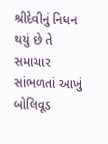શ્રીદેવીનું નિધન થયું છે તે સમાચાર સાંભળતાં આખું બોલિવૂડ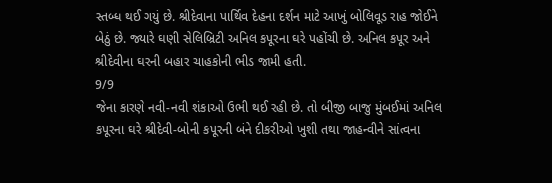સ્તબ્ધ થઈ ગયું છે. શ્રીદેવાના પાર્થિવ દેહના દર્શન માટે આખું બોલિવૂડ રાહ જોઈને બેઠું છે. જ્યારે ઘણી સેલિબ્રિટી અનિલ કપૂરના ઘરે પહોંચી છે. અનિલ કપૂર અને શ્રીદેવીના ઘરની બહાર ચાહકોની ભીડ જામી હતી.
9/9
જેના કારણે નવી-નવી શંકાઓ ઉભી થઈ રહી છે. તો બીજી બાજુ મુંબઈમાં અનિલ કપૂરના ઘરે શ્રીદેવી-બોની કપૂરની બંને દીકરીઓ ખુશી તથા જાહન્વીને સાંત્વના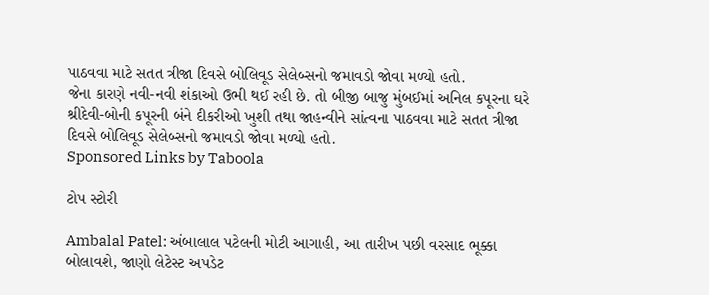પાઠવવા માટે સતત ત્રીજા દિવસે બોલિવૂડ સેલેબ્સનો જમાવડો જોવા મળ્યો હતો.
જેના કારણે નવી-નવી શંકાઓ ઉભી થઈ રહી છે. તો બીજી બાજુ મુંબઈમાં અનિલ કપૂરના ઘરે શ્રીદેવી-બોની કપૂરની બંને દીકરીઓ ખુશી તથા જાહન્વીને સાંત્વના પાઠવવા માટે સતત ત્રીજા દિવસે બોલિવૂડ સેલેબ્સનો જમાવડો જોવા મળ્યો હતો.
Sponsored Links by Taboola

ટોપ સ્ટોરી

Ambalal Patel: અંબાલાલ પટેલની મોટી આગાહી, આ તારીખ પછી વરસાદ ભૂક્કા બોલાવશે, જાણો લેટેસ્ટ અપડેટ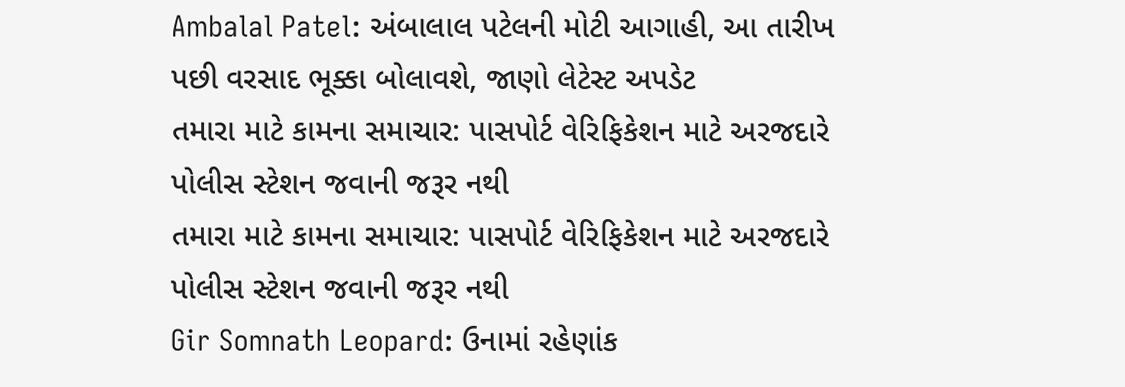Ambalal Patel: અંબાલાલ પટેલની મોટી આગાહી, આ તારીખ પછી વરસાદ ભૂક્કા બોલાવશે, જાણો લેટેસ્ટ અપડેટ
તમારા માટે કામના સમાચાર: પાસપોર્ટ વેરિફિકેશન માટે અરજદારે પોલીસ સ્ટેશન જવાની જરૂર નથી
તમારા માટે કામના સમાચાર: પાસપોર્ટ વેરિફિકેશન માટે અરજદારે પોલીસ સ્ટેશન જવાની જરૂર નથી
Gir Somnath Leopard: ઉનામાં રહેણાંક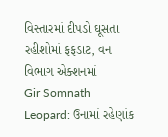વિસ્તારમાં દીપડો ઘૂસતા રહીશોમાં ફફડાટ, વન વિભાગ એક્શનમાં
Gir Somnath Leopard: ઉનામાં રહેણાંક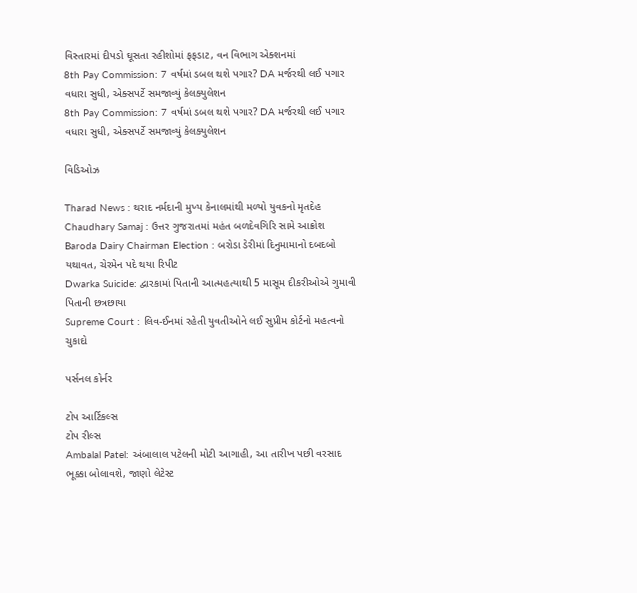વિસ્તારમાં દીપડો ઘૂસતા રહીશોમાં ફફડાટ, વન વિભાગ એક્શનમાં
8th Pay Commission: 7 વર્ષમાં ડબલ થશે પગાર? DA મર્જરથી લઈ પગાર વધારા સુધી, એક્સપર્ટે સમજાવ્યું કેલક્યુલેશન
8th Pay Commission: 7 વર્ષમાં ડબલ થશે પગાર? DA મર્જરથી લઈ પગાર વધારા સુધી, એક્સપર્ટે સમજાવ્યું કેલક્યુલેશન

વિડિઓઝ

Tharad News : થરાદ નર્મદાની મુખ્ય કેનાલમાંથી મળ્યો યુવકનો મૃતદેહ
Chaudhary Samaj : ઉત્તર ગુજરાતમાં મહંત બળદેવગિરિ સામે આક્રોશ
Baroda Dairy Chairman Election : બરોડા ડેરીમાં દિનુમામાનો દબદબો યથાવત, ચેરમેન પદે થયા રિપીટ
Dwarka Suicide: દ્વારકામાં પિતાની આત્મહત્યાથી 5 માસૂમ દીકરીઓએ ગુમાવી પિતાની છત્રછાયા
Supreme Court : લિવ-ઈનમાં રહેતી યુવતીઓને લઈ સુપ્રીમ કોર્ટનો મહત્વનો ચુકાદો

પર્સનલ કોર્નર

ટોપ આર્ટિકલ્સ
ટોપ રીલ્સ
Ambalal Patel: અંબાલાલ પટેલની મોટી આગાહી, આ તારીખ પછી વરસાદ ભૂક્કા બોલાવશે, જાણો લેટેસ્ટ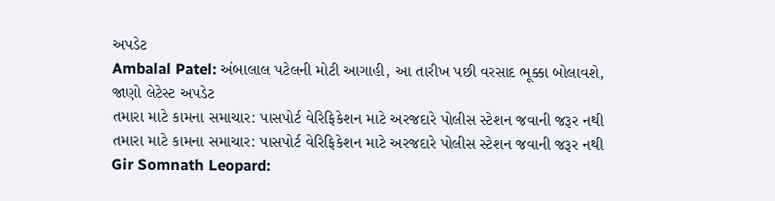અપડેટ
Ambalal Patel: અંબાલાલ પટેલની મોટી આગાહી, આ તારીખ પછી વરસાદ ભૂક્કા બોલાવશે, જાણો લેટેસ્ટ અપડેટ
તમારા માટે કામના સમાચાર: પાસપોર્ટ વેરિફિકેશન માટે અરજદારે પોલીસ સ્ટેશન જવાની જરૂર નથી
તમારા માટે કામના સમાચાર: પાસપોર્ટ વેરિફિકેશન માટે અરજદારે પોલીસ સ્ટેશન જવાની જરૂર નથી
Gir Somnath Leopard: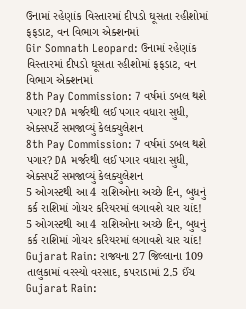ઉનામાં રહેણાંક વિસ્તારમાં દીપડો ઘૂસતા રહીશોમાં ફફડાટ, વન વિભાગ એક્શનમાં
Gir Somnath Leopard: ઉનામાં રહેણાંક વિસ્તારમાં દીપડો ઘૂસતા રહીશોમાં ફફડાટ, વન વિભાગ એક્શનમાં
8th Pay Commission: 7 વર્ષમાં ડબલ થશે પગાર? DA મર્જરથી લઈ પગાર વધારા સુધી, એક્સપર્ટે સમજાવ્યું કેલક્યુલેશન
8th Pay Commission: 7 વર્ષમાં ડબલ થશે પગાર? DA મર્જરથી લઈ પગાર વધારા સુધી, એક્સપર્ટે સમજાવ્યું કેલક્યુલેશન
5 ઓગસ્ટથી આ 4 રાશિઓના અચ્છે દિન, બુધનું કર્ક રાશિમાં ગોચર કરિયરમાં લગાવશે ચાર ચાંદ!
5 ઓગસ્ટથી આ 4 રાશિઓના અચ્છે દિન, બુધનું કર્ક રાશિમાં ગોચર કરિયરમાં લગાવશે ચાર ચાંદ!
Gujarat Rain: રાજ્યના 27 જિલ્લાના 109 તાલુકામાં વરસ્યો વરસાદ, કપરાડામાં 2.5 ઈંચ
Gujarat Rain: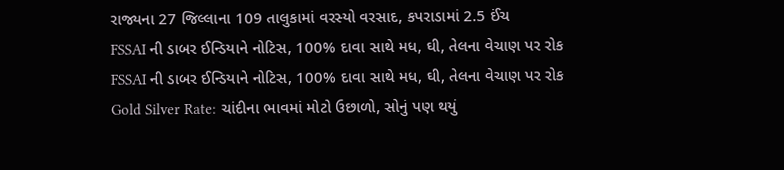રાજ્યના 27 જિલ્લાના 109 તાલુકામાં વરસ્યો વરસાદ, કપરાડામાં 2.5 ઈંચ
FSSAI ની ડાબર ઈન્ડિયાને નોટિસ, 100% દાવા સાથે મધ, ઘી, તેલના વેચાણ પર રોક
FSSAI ની ડાબર ઈન્ડિયાને નોટિસ, 100% દાવા સાથે મધ, ઘી, તેલના વેચાણ પર રોક
Gold Silver Rate: ચાંદીના ભાવમાં મોટો ઉછાળો, સોનું પણ થયું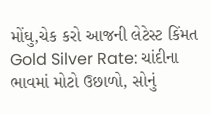મોંઘુ,ચેક કરો આજની લેટેસ્ટ કિંમત
Gold Silver Rate: ચાંદીના ભાવમાં મોટો ઉછાળો, સોનું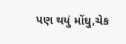પણ થયું મોંઘુ,ચેક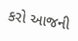કરો આજની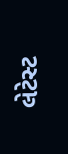લેટેસ્ટ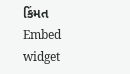કિંમત
Embed widget